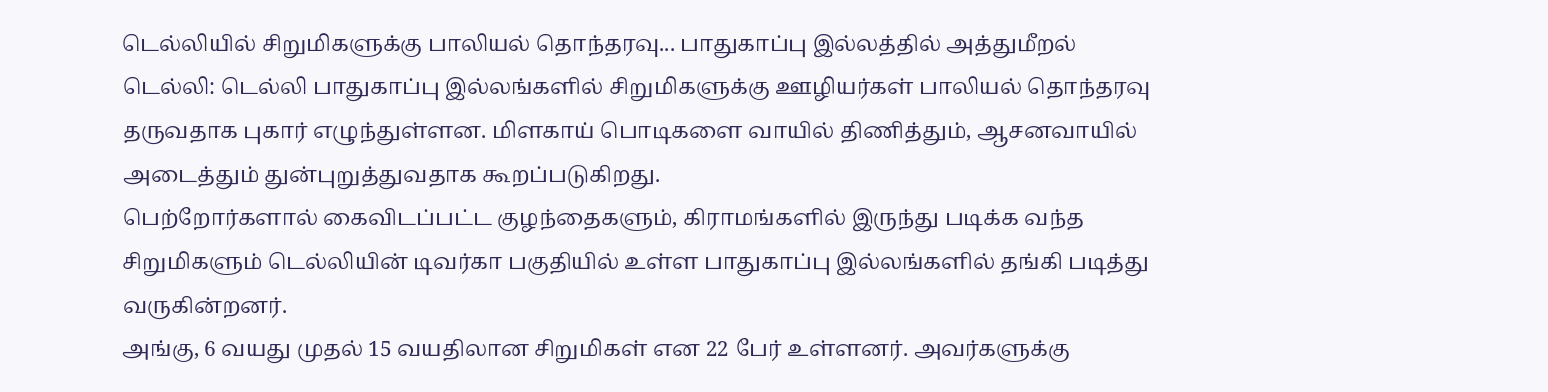டெல்லியில் சிறுமிகளுக்கு பாலியல் தொந்தரவு... பாதுகாப்பு இல்லத்தில் அத்துமீறல்
டெல்லி: டெல்லி பாதுகாப்பு இல்லங்களில் சிறுமிகளுக்கு ஊழியர்கள் பாலியல் தொந்தரவு தருவதாக புகார் எழுந்துள்ளன. மிளகாய் பொடிகளை வாயில் திணித்தும், ஆசனவாயில் அடைத்தும் துன்புறுத்துவதாக கூறப்படுகிறது.
பெற்றோர்களால் கைவிடப்பட்ட குழந்தைகளும், கிராமங்களில் இருந்து படிக்க வந்த சிறுமிகளும் டெல்லியின் டிவர்கா பகுதியில் உள்ள பாதுகாப்பு இல்லங்களில் தங்கி படித்து வருகின்றனர்.
அங்கு, 6 வயது முதல் 15 வயதிலான சிறுமிகள் என 22 பேர் உள்ளனர். அவர்களுக்கு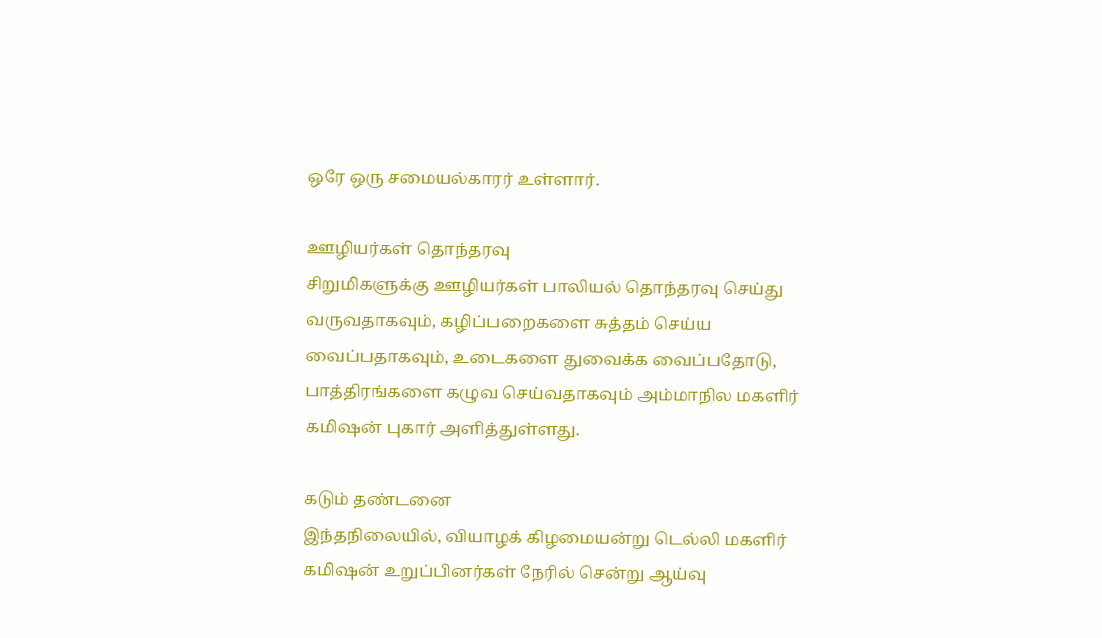ஒரே ஒரு சமையல்காரர் உள்ளார்.

ஊழியர்கள் தொந்தரவு
சிறுமிகளுக்கு ஊழியர்கள் பாலியல் தொந்தரவு செய்து வருவதாகவும், கழிப்பறைகளை சுத்தம் செய்ய வைப்பதாகவும், உடைகளை துவைக்க வைப்பதோடு, பாத்திரங்களை கழுவ செய்வதாகவும் அம்மாநில மகளிர் கமிஷன் புகார் அளித்துள்ளது.

கடும் தண்டனை
இந்தநிலையில், வியாழக் கிழமையன்று டெல்லி மகளிர் கமிஷன் உறுப்பினர்கள் நேரில் சென்று ஆய்வு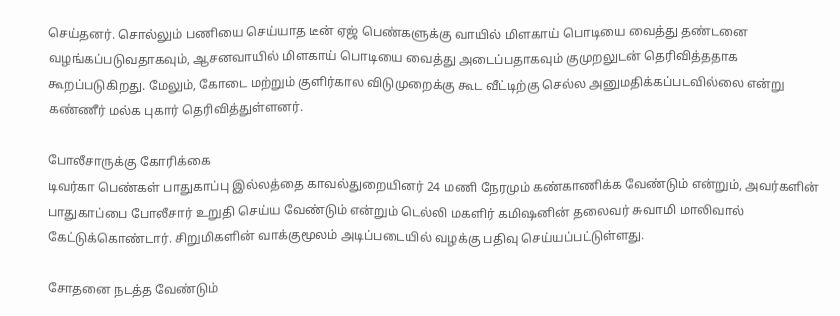செய்தனர். சொல்லும் பணியை செய்யாத டீன் ஏஜ் பெண்களுக்கு வாயில் மிளகாய் பொடியை வைத்து தண்டனை வழங்கப்படுவதாகவும், ஆசனவாயில் மிளகாய் பொடியை வைத்து அடைப்பதாகவும் குமுறலுடன் தெரிவித்ததாக கூறப்படுகிறது. மேலும், கோடை மற்றும் குளிர்கால விடுமுறைக்கு கூட வீட்டிற்கு செல்ல அனுமதிக்கப்படவில்லை என்று கண்ணீர் மல்க புகார் தெரிவித்துள்ளனர்.

போலீசாருக்கு கோரிக்கை
டிவர்கா பெண்கள் பாதுகாப்பு இல்லத்தை காவல்துறையினர் 24 மணி நேரமும் கண்காணிக்க வேண்டும் என்றும், அவர்களின் பாதுகாப்பை போலீசார் உறுதி செய்ய வேண்டும் என்றும் டெல்லி மகளிர் கமிஷனின் தலைவர் சுவாமி மாலிவால் கேட்டுக்கொண்டார். சிறுமிகளின் வாக்குமூலம் அடிப்படையில் வழக்கு பதிவு செய்யப்பட்டுள்ளது.

சோதனை நடத்த வேண்டும்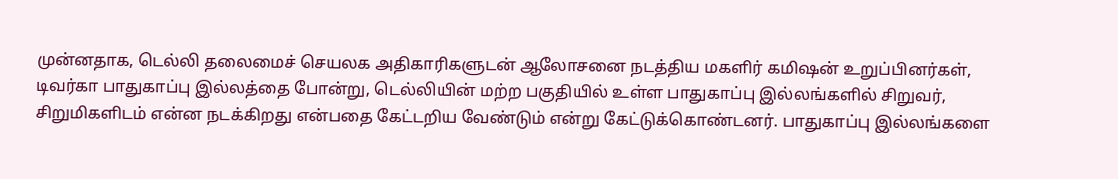முன்னதாக, டெல்லி தலைமைச் செயலக அதிகாரிகளுடன் ஆலோசனை நடத்திய மகளிர் கமிஷன் உறுப்பினர்கள், டிவர்கா பாதுகாப்பு இல்லத்தை போன்று, டெல்லியின் மற்ற பகுதியில் உள்ள பாதுகாப்பு இல்லங்களில் சிறுவர், சிறுமிகளிடம் என்ன நடக்கிறது என்பதை கேட்டறிய வேண்டும் என்று கேட்டுக்கொண்டனர். பாதுகாப்பு இல்லங்களை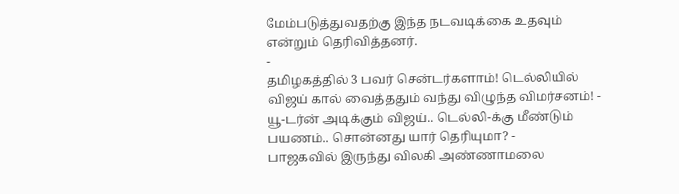மேம்படுத்துவதற்கு இந்த நடவடிக்கை உதவும் என்றும் தெரிவித்தனர்.
-
தமிழகத்தில் 3 பவர் சென்டர்களாம்! டெல்லியில் விஜய் கால் வைத்ததும் வந்து விழுந்த விமர்சனம்! -
யூ-டர்ன் அடிக்கும் விஜய்.. டெல்லி-க்கு மீண்டும் பயணம்.. சொன்னது யார் தெரியுமா? -
பாஜகவில் இருந்து விலகி அண்ணாமலை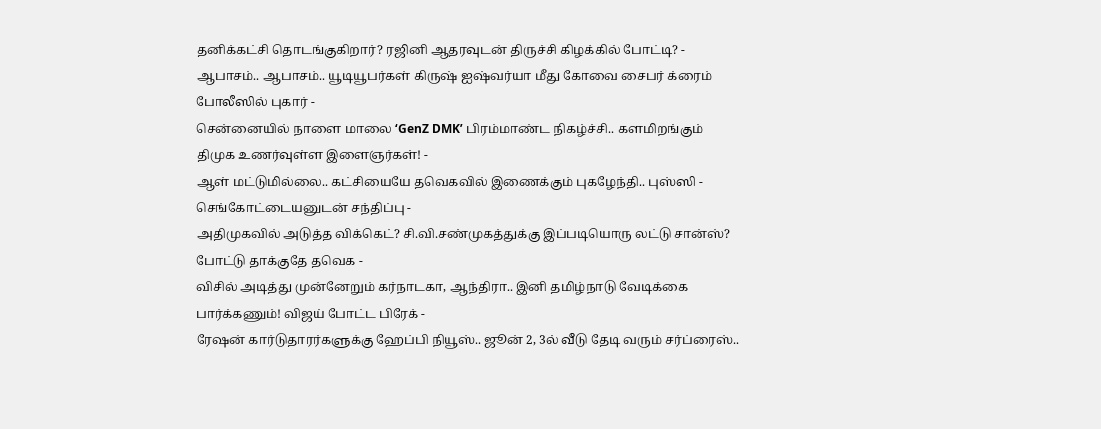தனிக்கட்சி தொடங்குகிறார்? ரஜினி ஆதரவுடன் திருச்சி கிழக்கில் போட்டி? -
ஆபாசம்.. ஆபாசம்.. யூடியூபர்கள் கிருஷ் ஐஷ்வர்யா மீது கோவை சைபர் க்ரைம் போலீஸில் புகார் -
சென்னையில் நாளை மாலை ‘GenZ DMK’ பிரம்மாண்ட நிகழ்ச்சி.. களமிறங்கும் திமுக உணர்வுள்ள இளைஞர்கள்! -
ஆள் மட்டுமில்லை.. கட்சியையே தவெகவில் இணைக்கும் புகழேந்தி.. புஸ்ஸி - செங்கோட்டையனுடன் சந்திப்பு -
அதிமுகவில் அடுத்த விக்கெட்? சி.வி.சண்முகத்துக்கு இப்படியொரு லட்டு சான்ஸ்? போட்டு தாக்குதே தவெக -
விசில் அடித்து முன்னேறும் கர்நாடகா, ஆந்திரா.. இனி தமிழ்நாடு வேடிக்கை பார்க்கணும்! விஜய் போட்ட பிரேக் -
ரேஷன் கார்டுதாரர்களுக்கு ஹேப்பி நியூஸ்.. ஜூன் 2, 3ல் வீடு தேடி வரும் சர்ப்ரைஸ்..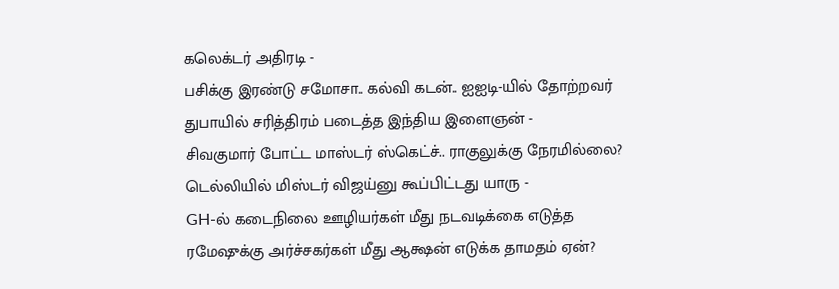கலெக்டர் அதிரடி -
பசிக்கு இரண்டு சமோசா.. கல்வி கடன்.. ஐஐடி-யில் தோற்றவர் துபாயில் சரித்திரம் படைத்த இந்திய இளைஞன் -
சிவகுமார் போட்ட மாஸ்டர் ஸ்கெட்ச்.. ராகுலுக்கு நேரமில்லை? டெல்லியில் மிஸ்டர் விஜய்னு கூப்பிட்டது யாரு -
GH-ல் கடைநிலை ஊழியர்கள் மீது நடவடிக்கை எடுத்த ரமேஷுக்கு அர்ச்சகர்கள் மீது ஆக்ஷன் எடுக்க தாமதம் ஏன்?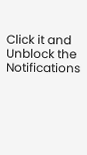Click it and Unblock the Notifications